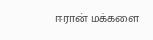ஈரான் மக்களை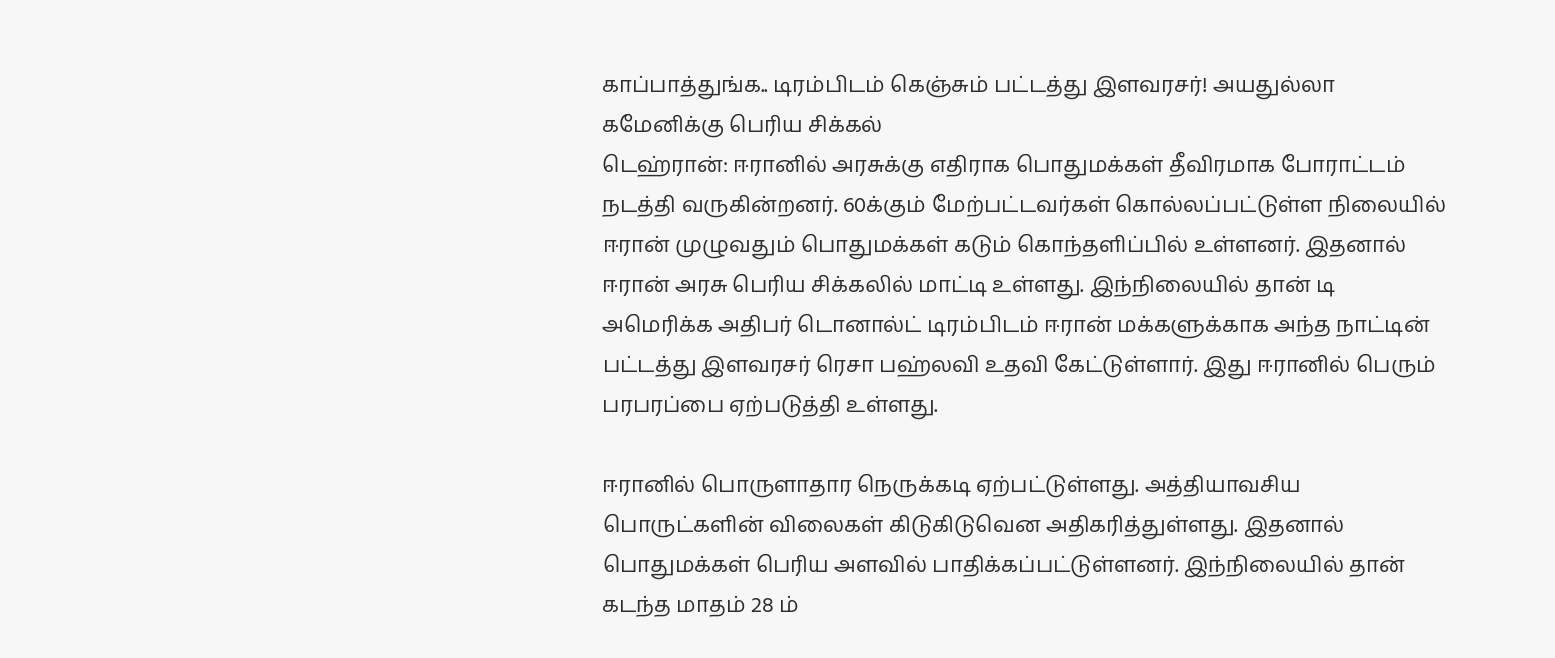காப்பாத்துங்க.. டிரம்பிடம் கெஞ்சும் பட்டத்து இளவரசர்! அயதுல்லா கமேனிக்கு பெரிய சிக்கல்
டெஹ்ரான்: ஈரானில் அரசுக்கு எதிராக பொதுமக்கள் தீவிரமாக போராட்டம் நடத்தி வருகின்றனர். 60க்கும் மேற்பட்டவர்கள் கொல்லப்பட்டுள்ள நிலையில் ஈரான் முழுவதும் பொதுமக்கள் கடும் கொந்தளிப்பில் உள்ளனர். இதனால் ஈரான் அரசு பெரிய சிக்கலில் மாட்டி உள்ளது. இந்நிலையில் தான் டி அமெரிக்க அதிபர் டொனால்ட் டிரம்பிடம் ஈரான் மக்களுக்காக அந்த நாட்டின் பட்டத்து இளவரசர் ரெசா பஹ்லவி உதவி கேட்டுள்ளார். இது ஈரானில் பெரும் பரபரப்பை ஏற்படுத்தி உள்ளது.

ஈரானில் பொருளாதார நெருக்கடி ஏற்பட்டுள்ளது. அத்தியாவசிய பொருட்களின் விலைகள் கிடுகிடுவென அதிகரித்துள்ளது. இதனால் பொதுமக்கள் பெரிய அளவில் பாதிக்கப்பட்டுள்ளனர். இந்நிலையில் தான் கடந்த மாதம் 28 ம்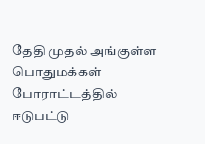தேதி முதல் அங்குள்ள பொதுமக்கள் போராட்டத்தில் ஈடுபட்டு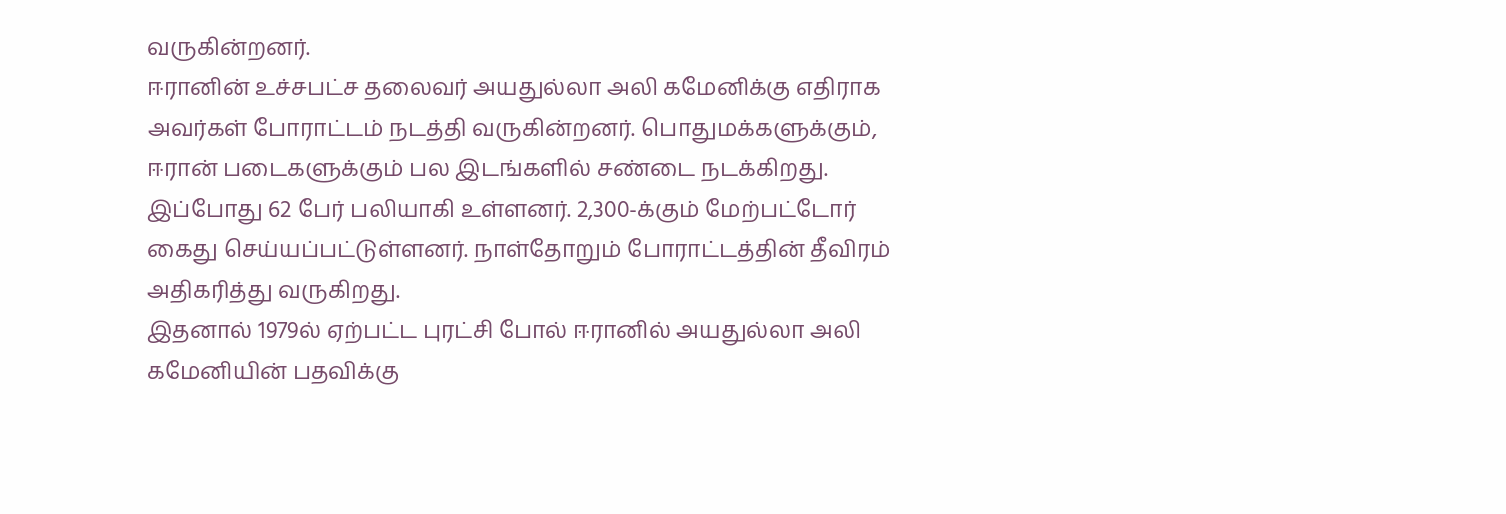வருகின்றனர்.
ஈரானின் உச்சபட்ச தலைவர் அயதுல்லா அலி கமேனிக்கு எதிராக அவர்கள் போராட்டம் நடத்தி வருகின்றனர். பொதுமக்களுக்கும், ஈரான் படைகளுக்கும் பல இடங்களில் சண்டை நடக்கிறது. இப்போது 62 பேர் பலியாகி உள்ளனர். 2,300-க்கும் மேற்பட்டோர் கைது செய்யப்பட்டுள்ளனர். நாள்தோறும் போராட்டத்தின் தீவிரம் அதிகரித்து வருகிறது.
இதனால் 1979ல் ஏற்பட்ட புரட்சி போல் ஈரானில் அயதுல்லா அலி கமேனியின் பதவிக்கு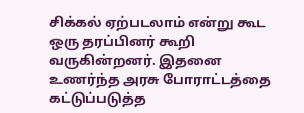சிக்கல் ஏற்படலாம் என்று கூட ஒரு தரப்பினர் கூறி வருகின்றனர். இதனை உணர்ந்த அரசு போராட்டத்தை கட்டுப்படுத்த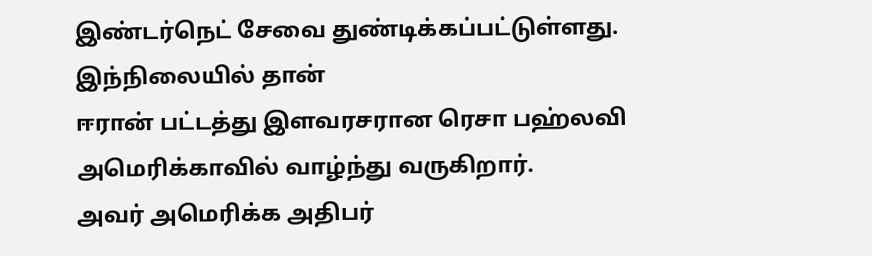இண்டர்நெட் சேவை துண்டிக்கப்பட்டுள்ளது. இந்நிலையில் தான்
ஈரான் பட்டத்து இளவரசரான ரெசா பஹ்லவி அமெரிக்காவில் வாழ்ந்து வருகிறார்.
அவர் அமெரிக்க அதிபர்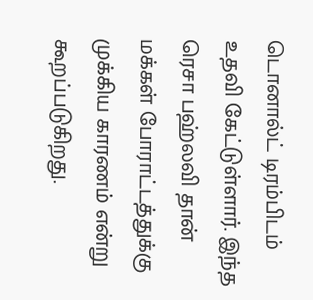டொனால்ட் டிரம்பிடம் உதவி கேட்டுள்ளார். இந்த ரெசா பஹ்லவி தான் மக்கள் போராட்டத்துக்கு முக்கிய காரணம் என்று கூறப்படுகிறது.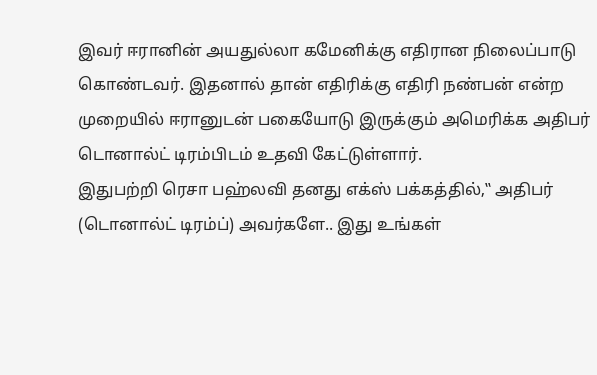இவர் ஈரானின் அயதுல்லா கமேனிக்கு எதிரான நிலைப்பாடு கொண்டவர். இதனால் தான் எதிரிக்கு எதிரி நண்பன் என்ற முறையில் ஈரானுடன் பகையோடு இருக்கும் அமெரிக்க அதிபர் டொனால்ட் டிரம்பிடம் உதவி கேட்டுள்ளார்.
இதுபற்றி ரெசா பஹ்லவி தனது எக்ஸ் பக்கத்தில்,‛‛ அதிபர் (டொனால்ட் டிரம்ப்) அவர்களே.. இது உங்கள்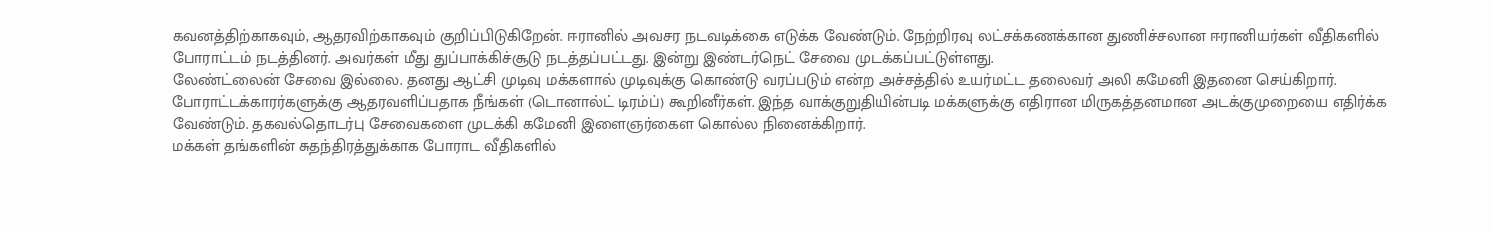கவனத்திற்காகவும், ஆதரவிற்காகவும் குறிப்பிடுகிறேன். ஈரானில் அவசர நடவடிக்கை எடுக்க வேண்டும். நேற்றிரவு லட்சக்கணக்கான துணிச்சலான ஈரானியர்கள் வீதிகளில் போராட்டம் நடத்தினர். அவர்கள் மீது துப்பாக்கிச்சூடு நடத்தப்பட்டது. இன்று இண்டர்நெட் சேவை முடக்கப்பட்டுள்ளது.
லேண்ட்லைன் சேவை இல்லை. தனது ஆட்சி முடிவு மக்களால் முடிவுக்கு கொண்டு வரப்படும் என்ற அச்சத்தில் உயர்மட்ட தலைவர் அலி கமேனி இதனை செய்கிறார். போராட்டக்காரர்களுக்கு ஆதரவளிப்பதாக நீங்கள் (டொனால்ட் டிரம்ப்) கூறினீர்கள். இந்த வாக்குறுதியின்படி மக்களுக்கு எதிரான மிருகத்தனமான அடக்குமுறையை எதிர்க்க வேண்டும். தகவல்தொடர்பு சேவைகளை முடக்கி கமேனி இளைஞர்கைள கொல்ல நினைக்கிறார்.
மக்கள் தங்களின் சுதந்திரத்துக்காக போராட வீதிகளில்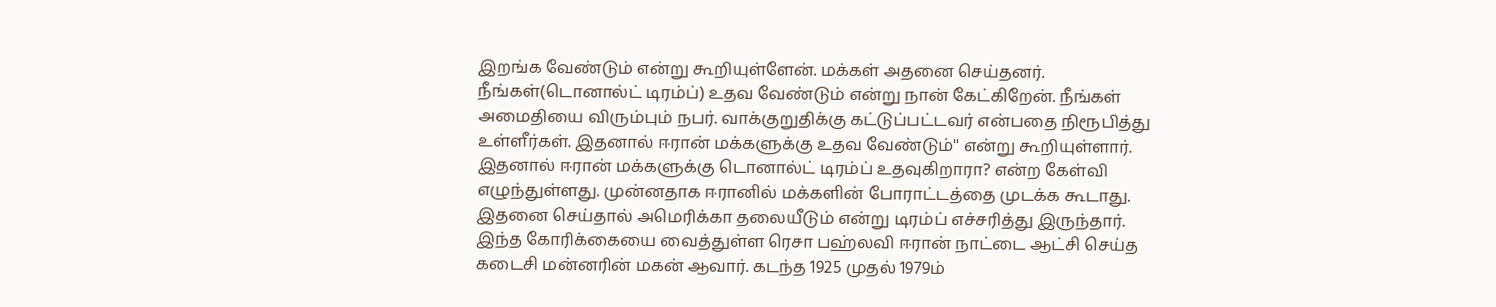இறங்க வேண்டும் என்று கூறியுள்ளேன். மக்கள் அதனை செய்தனர். நீங்கள்(டொனால்ட் டிரம்ப்) உதவ வேண்டும் என்று நான் கேட்கிறேன். நீங்கள் அமைதியை விரும்பும் நபர். வாக்குறுதிக்கு கட்டுப்பட்டவர் என்பதை நிரூபித்து உள்ளீர்கள். இதனால் ஈரான் மக்களுக்கு உதவ வேண்டும்'' என்று கூறியுள்ளார். இதனால் ஈரான் மக்களுக்கு டொனால்ட் டிரம்ப் உதவுகிறாரா? என்ற கேள்வி எழுந்துள்ளது. முன்னதாக ஈரானில் மக்களின் போராட்டத்தை முடக்க கூடாது. இதனை செய்தால் அமெரிக்கா தலையீடும் என்று டிரம்ப் எச்சரித்து இருந்தார்.
இந்த கோரிக்கையை வைத்துள்ள ரெசா பஹ்லவி ஈரான் நாட்டை ஆட்சி செய்த கடைசி மன்னரின் மகன் ஆவார். கடந்த 1925 முதல் 1979ம்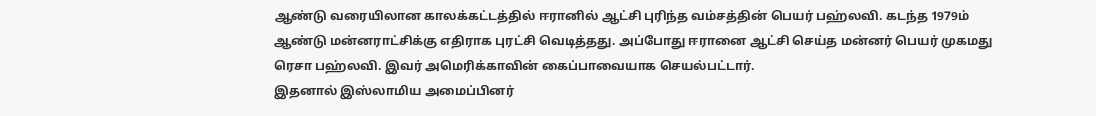ஆண்டு வரையிலான காலக்கட்டத்தில் ஈரானில் ஆட்சி புரிந்த வம்சத்தின் பெயர் பஹ்லவி. கடந்த 1979ம் ஆண்டு மன்னராட்சிக்கு எதிராக புரட்சி வெடித்தது. அப்போது ஈரானை ஆட்சி செய்த மன்னர் பெயர் முகமது ரெசா பஹ்லவி. இவர் அமெரிக்காவின் கைப்பாவையாக செயல்பட்டார்.
இதனால் இஸ்லாமிய அமைப்பினர்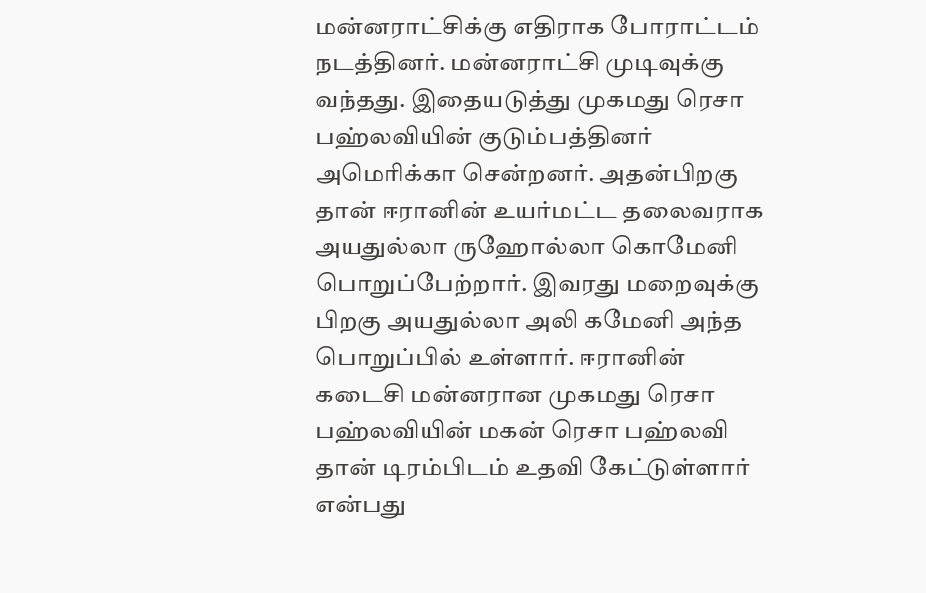மன்னராட்சிக்கு எதிராக போராட்டம் நடத்தினர். மன்னராட்சி முடிவுக்கு வந்தது. இதையடுத்து முகமது ரெசா பஹ்லவியின் குடும்பத்தினர் அமெரிக்கா சென்றனர். அதன்பிறகு தான் ஈரானின் உயர்மட்ட தலைவராக அயதுல்லா ருஹோல்லா கொமேனி பொறுப்பேற்றார். இவரது மறைவுக்கு பிறகு அயதுல்லா அலி கமேனி அந்த பொறுப்பில் உள்ளார். ஈரானின் கடைசி மன்னரான முகமது ரெசா பஹ்லவியின் மகன் ரெசா பஹ்லவி தான் டிரம்பிடம் உதவி கேட்டுள்ளார் என்பது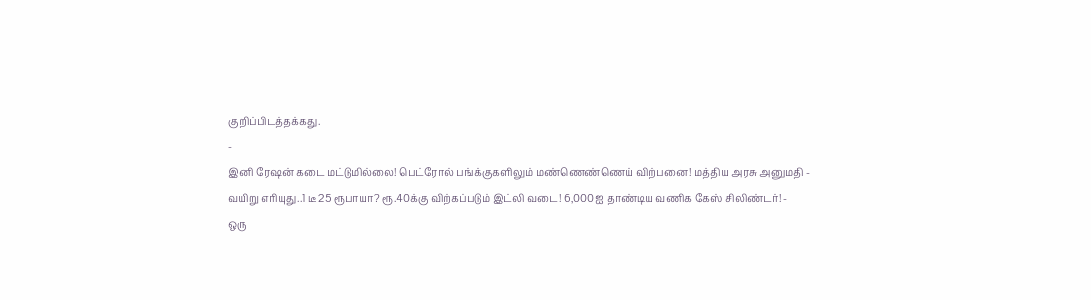குறிப்பிடத்தக்கது.
-
இனி ரேஷன் கடை மட்டுமில்லை! பெட்ரோல் பங்க்குகளிலும் மண்ணெண்ணெய் விற்பனை! மத்திய அரசு அனுமதி -
வயிறு எரியுது..1 டீ 25 ரூபாயா? ரூ.40க்கு விற்கப்படும் இட்லி வடை! 6,000ஐ தாண்டிய வணிக கேஸ் சிலிண்டர்! -
ஒரு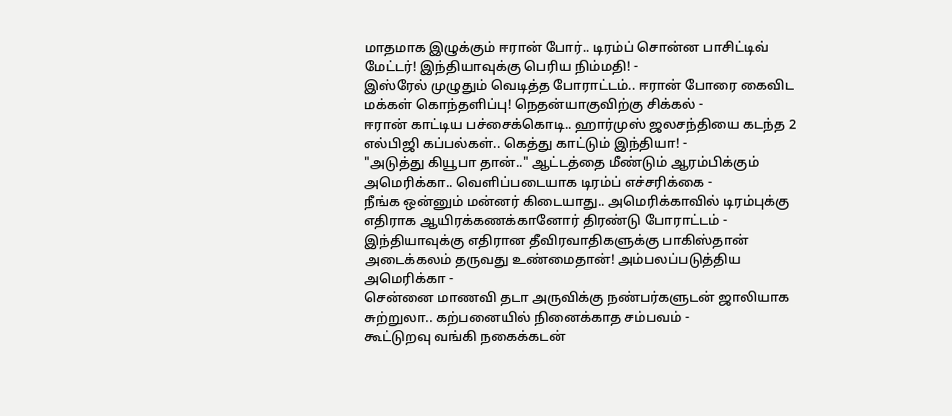மாதமாக இழுக்கும் ஈரான் போர்.. டிரம்ப் சொன்ன பாசிட்டிவ் மேட்டர்! இந்தியாவுக்கு பெரிய நிம்மதி! -
இஸ்ரேல் முழுதும் வெடித்த போராட்டம்.. ஈரான் போரை கைவிட மக்கள் கொந்தளிப்பு! நெதன்யாகுவிற்கு சிக்கல் -
ஈரான் காட்டிய பச்சைக்கொடி.. ஹார்முஸ் ஜலசந்தியை கடந்த 2 எல்பிஜி கப்பல்கள்.. கெத்து காட்டும் இந்தியா! -
"அடுத்து கியூபா தான்.." ஆட்டத்தை மீண்டும் ஆரம்பிக்கும் அமெரிக்கா.. வெளிப்படையாக டிரம்ப் எச்சரிக்கை -
நீங்க ஒன்னும் மன்னர் கிடையாது.. அமெரிக்காவில் டிரம்புக்கு எதிராக ஆயிரக்கணக்கானோர் திரண்டு போராட்டம் -
இந்தியாவுக்கு எதிரான தீவிரவாதிகளுக்கு பாகிஸ்தான் அடைக்கலம் தருவது உண்மைதான்! அம்பலப்படுத்திய அமெரிக்கா -
சென்னை மாணவி தடா அருவிக்கு நண்பர்களுடன் ஜாலியாக சுற்றுலா.. கற்பனையில் நினைக்காத சம்பவம் -
கூட்டுறவு வங்கி நகைக்கடன்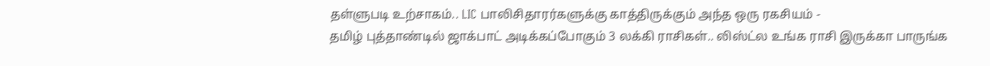தள்ளுபடி உற்சாகம்.. LIC பாலிசிதாரர்களுக்கு காத்திருக்கும் அந்த ஒரு ரகசியம் -
தமிழ் புத்தாண்டில் ஜாக்பாட் அடிக்கப்போகும் 3 லக்கி ராசிகள்.. லிஸ்ட்ல உங்க ராசி இருக்கா பாருங்க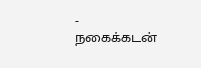-
நகைக்கடன்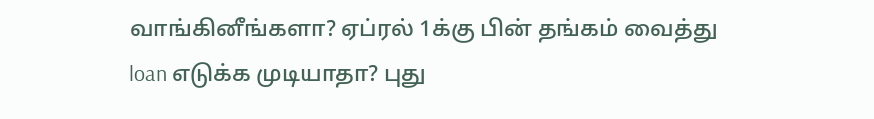வாங்கினீங்களா? ஏப்ரல் 1க்கு பின் தங்கம் வைத்து loan எடுக்க முடியாதா? புது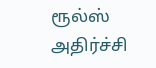ரூல்ஸ் அதிர்ச்சி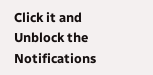Click it and Unblock the Notifications